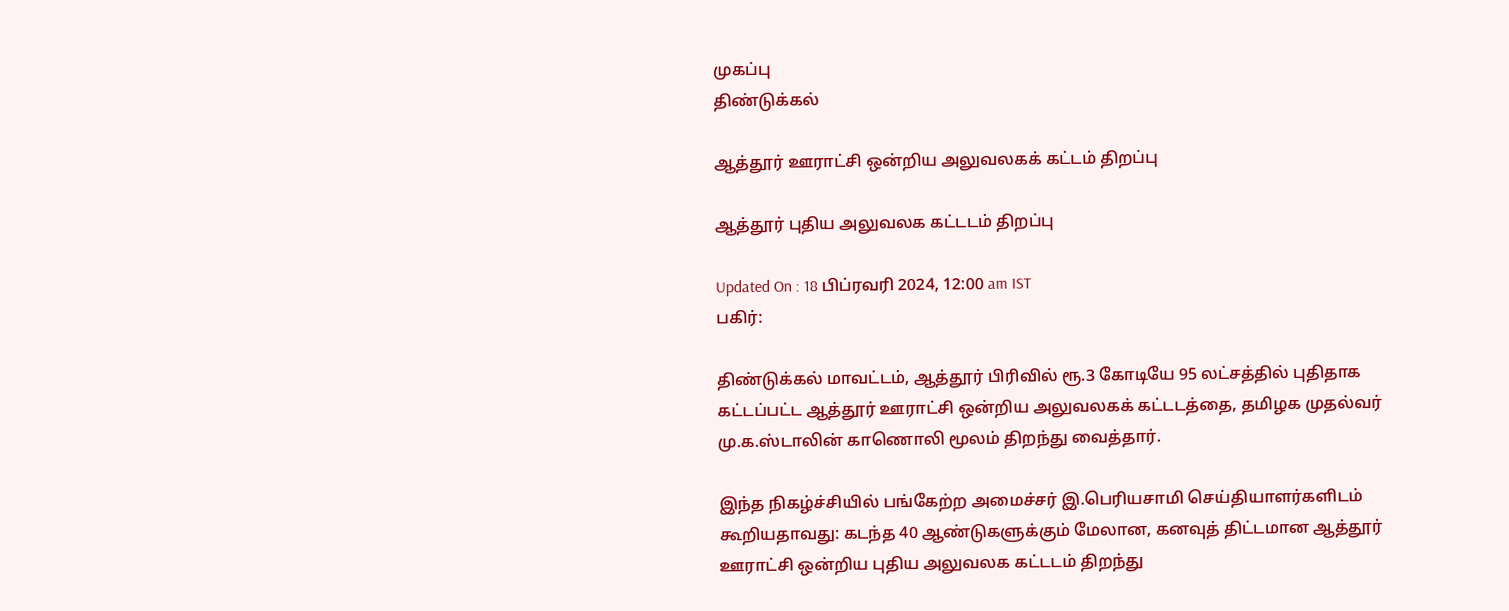முகப்பு
திண்டுக்கல்

ஆத்தூர் ஊராட்சி ஒன்றிய அலுவலகக் கட்டம் திறப்பு

ஆத்தூர் புதிய அலுவலக கட்டடம் திறப்பு

Updated On : 18 பிப்ரவரி 2024, 12:00 am IST
பகிர்:

திண்டுக்கல் மாவட்டம், ஆத்தூர் பிரிவில் ரூ.3 கோடியே 95 லட்சத்தில் புதிதாக கட்டப்பட்ட ஆத்தூர் ஊராட்சி ஒன்றிய அலுவலகக் கட்டடத்தை, தமிழக முதல்வர் மு.க.ஸ்டாலின் காணொலி மூலம் திறந்து வைத்தார்.

இந்த நிகழ்ச்சியில் பங்கேற்ற அமைச்சர் இ.பெரியசாமி செய்தியாளர்களிடம் கூறியதாவது: கடந்த 40 ஆண்டுகளுக்கும் மேலான, கனவுத் திட்டமான ஆத்தூர் ஊராட்சி ஒன்றிய புதிய அலுவலக கட்டடம் திறந்து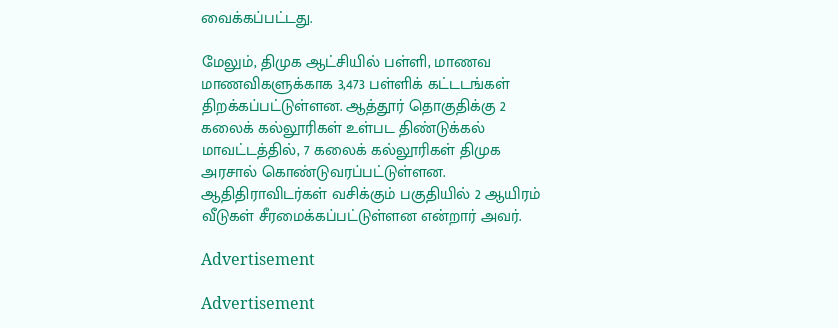வைக்கப்பட்டது.

மேலும், திமுக ஆட்சியில் பள்ளி, மாணவ மாணவிகளுக்காக 3,473 பள்ளிக் கட்டடங்கள் திறக்கப்பட்டுள்ளன. ஆத்தூர் தொகுதிக்கு 2 கலைக் கல்லூரிகள் உள்பட திண்டுக்கல் மாவட்டத்தில், 7 கலைக் கல்லூரிகள் திமுக அரசால் கொண்டுவரப்பட்டுள்ளன. ஆதிதிராவிடர்கள் வசிக்கும் பகுதியில் 2 ஆயிரம் வீடுகள் சீரமைக்கப்பட்டுள்ளன என்றார் அவர்.

Advertisement

Advertisement